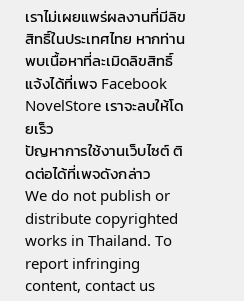เราไม่เผยแพร่ผลงานที่มีลิขสิทธิ์ในประเทศไทย หากท่านพบเนื้อหาที่ละเมิดลิขสิทธิ์ แจ้งได้ที่เพจ Facebook NovelStore เราจะลบให้โดยเร็ว
ปัญหาการใช้งานเว็บไซต์ ติดต่อได้ที่เพจดังกล่าว
We do not publish or distribute copyrighted works in Thailand. To report infringing content, contact us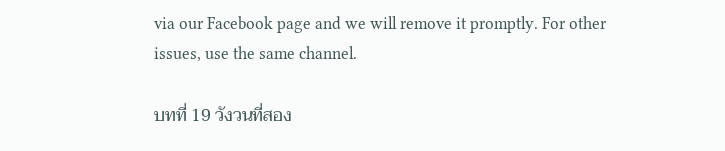via our Facebook page and we will remove it promptly. For other issues, use the same channel.

บทที่ 19 วังวนที่สอง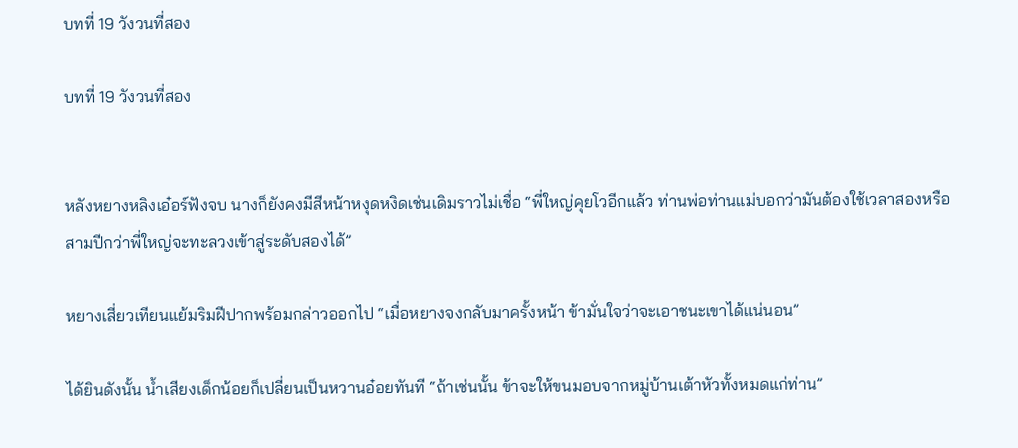บทที่ 19 วังวนที่สอง

บทที่ 19 วังวนที่สอง


หลังหยางหลิงเอ๋อร์ฟังจบ นางก็ยังคงมีสีหน้าหงุดหงิดเช่นเดิมราวไม่เชื่อ “พี่ใหญ่คุยโวอีกแล้ว ท่านพ่อท่านแม่บอกว่ามันต้องใช้เวลาสองหรือสามปีกว่าพี่ใหญ่จะทะลวงเข้าสู่ระดับสองได้”

หยางเสี่ยวเทียนแย้มริมฝีปากพร้อมกล่าวออกไป “เมื่อหยางจงกลับมาครั้งหน้า ข้ามั่นใจว่าจะเอาชนะเขาได้แน่นอน”

ได้ยินดังนั้น น้ำเสียงเด็กน้อยก็เปลี่ยนเป็นหวานอ๋อยทันที “ถ้าเช่นนั้น ข้าจะให้ขนมอบจากหมู่บ้านเต้าหัวทั้งหมดแก่ท่าน”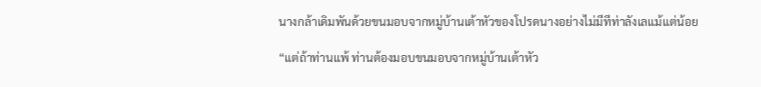นางกล้าเดิมพันด้วยขนมอบจากหมู่บ้านเต้าหัวของโปรดนางอย่างไม่มีทีท่าลังเลแม้แต่น้อย

“แต่ถ้าท่านแพ้ ท่านต้องมอบขนมอบจากหมู่บ้านเต้าหัว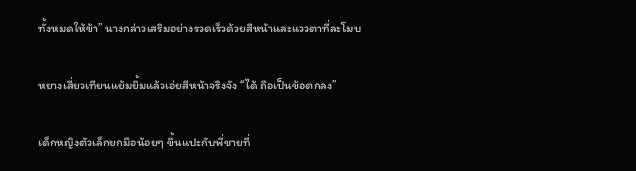ทั้งหมดให้ข้า” นางกล่าวเสริมอย่างรวดเร็วด้วยสีหน้าและแววตาที่ละโมบ

หยางเสี่ยวเทียนแย้มยิ้มแล้วเอ่ยสีหน้าจริงจัง “ได้ ถือเป็นข้อตกลง”

เด็กหญิงตัวเล็กยกมือน้อยๆ ขึ้นแปะกับพี่ชายที่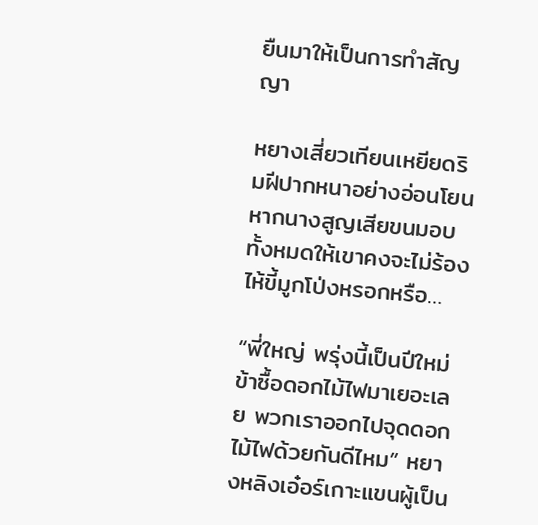ยืนมาให้เป็นการทำสัญญา

หยางเสี่ยวเทียนเหยียดริมฝีปากหนาอย่างอ่อนโยน หากนางสูญเสียขนมอบทั้งหมดให้เขาคงจะไม่ร้องไห้ขี้มูกโป่งหรอกหรือ…

“พี่ใหญ่ พรุ่งนี้เป็นปีใหม่ข้าซื้อดอกไม้ไฟมาเยอะเลย พวกเราออกไปจุดดอกไม้ไฟด้วยกันดีไหม” หยางหลิงเอ๋อร์เกาะแขนผู้เป็น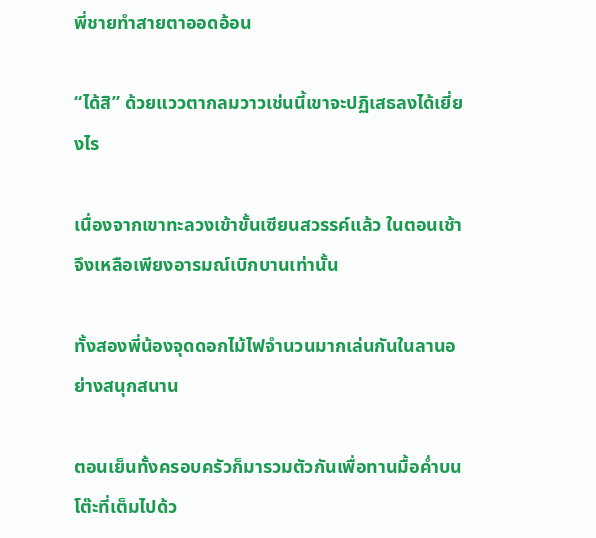พี่ชายทำสายตาออดอ้อน

“ได้สิ” ด้วยแววตากลมวาวเช่นนี้เขาจะปฏิเสธลงได้เยี่ยงไร

เนื่องจากเขาทะลวงเข้าขั้นเซียนสวรรค์แล้ว ในตอนเช้าจึงเหลือเพียงอารมณ์เบิกบานเท่านั้น

ทั้งสองพี่น้องจุดดอกไม้ไฟจำนวนมากเล่นกันในลานอย่างสนุกสนาน

ตอนเย็นทั้งครอบครัวก็มารวมตัวกันเพื่อทานมื้อค่ำบนโต๊ะที่เต็มไปด้ว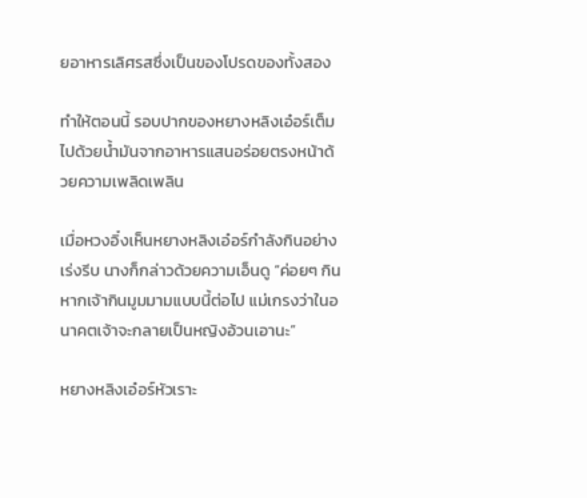ยอาหารเลิศรสซึ่งเป็นของโปรดของทั้งสอง

ทำให้ตอนนี้ รอบปากของหยางหลิงเอ๋อร์เต็มไปด้วยน้ำมันจากอาหารแสนอร่อยตรงหน้าด้วยความเพลิดเพลิน

เมื่อหวงอิ๋งเห็นหยางหลิงเอ๋อร์กำลังกินอย่างเร่งรีบ นางก็กล่าวด้วยความเอ็นดู “ค่อยๆ กิน หากเจ้ากินมูมมามแบบนี้ต่อไป แม่เกรงว่าในอนาคตเจ้าจะกลายเป็นหญิงอ้วนเอานะ”

หยางหลิงเอ๋อร์หัวเราะ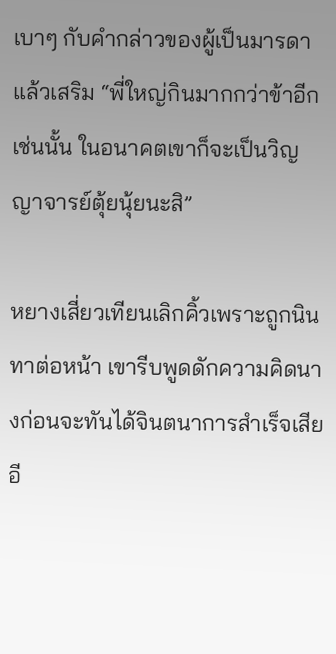เบาๆ กับคำกล่าวของผู้เป็นมารดาแล้วเสริม “พี่ใหญ่กินมากกว่าข้าอีก เช่นนั้น ในอนาคตเขาก็จะเป็นวิญญาจารย์ตุ้ยนุ้ยนะสิ”

หยางเสี่ยวเทียนเลิกคิ้วเพราะถูกนินทาต่อหน้า เขารีบพูดดักความคิดนางก่อนจะทันได้จินตนาการสำเร็จเสียอี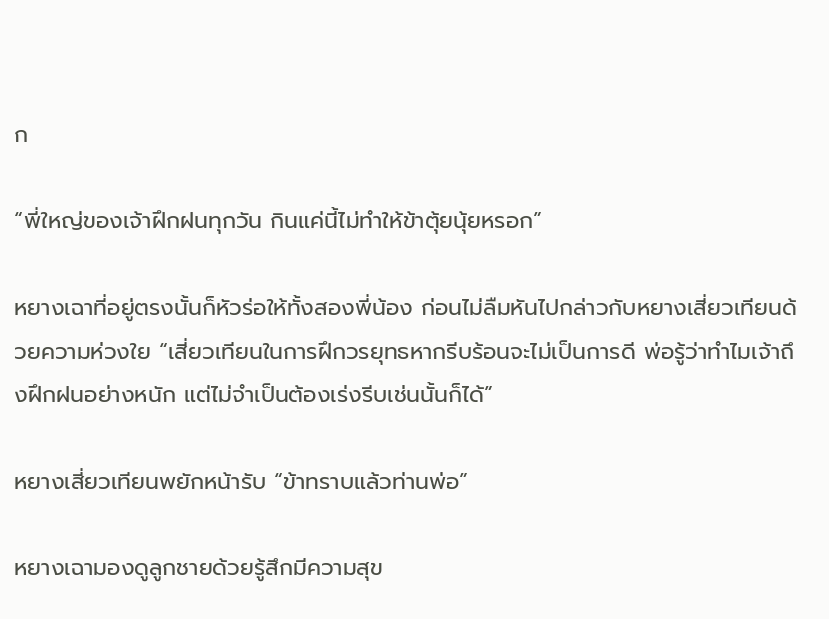ก

“พี่ใหญ่ของเจ้าฝึกฝนทุกวัน กินแค่นี้ไม่ทำให้ข้าตุ้ยนุ้ยหรอก”

หยางเฉาที่อยู่ตรงนั้นก็หัวร่อให้ทั้งสองพี่น้อง ก่อนไม่ลืมหันไปกล่าวกับหยางเสี่ยวเทียนด้วยความห่วงใย “เสี่ยวเทียนในการฝึกวรยุทธหากรีบร้อนจะไม่เป็นการดี พ่อรู้ว่าทำไมเจ้าถึงฝึกฝนอย่างหนัก แต่ไม่จำเป็นต้องเร่งรีบเช่นนั้นก็ได้”

หยางเสี่ยวเทียนพยักหน้ารับ “ข้าทราบแล้วท่านพ่อ”

หยางเฉามองดูลูกชายด้วยรู้สึกมีความสุข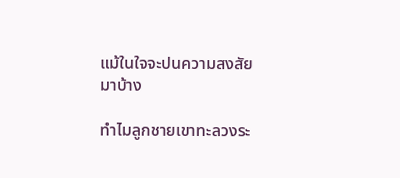แม้ในใจจะปนความสงสัยมาบ้าง

ทำไมลูกชายเขาทะลวงระ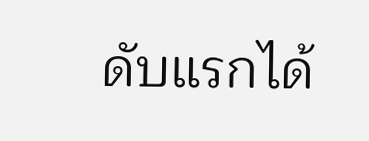ดับแรกได้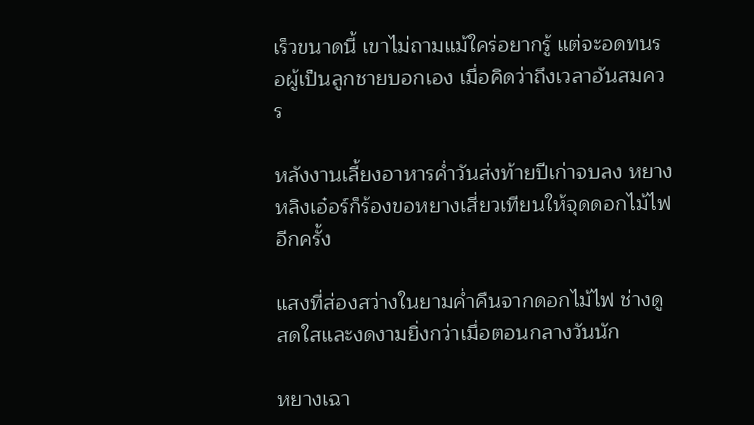เร็วขนาดนี้ เขาไม่ถามแม้ใคร่อยากรู้ แต่จะอดทนรอผู้เป็นลูกชายบอกเอง เมื่อคิดว่าถึงเวลาอันสมควร

หลังงานเลี้ยงอาหารค่ำวันส่งท้ายปีเก่าจบลง หยางหลิงเอ๋อร์ก็ร้องขอหยางเสี่ยวเทียนให้จุดดอกไม้ไฟอีกครั้ง

แสงที่ส่องสว่างในยามค่ำคืนจากดอกไม้ไฟ ช่างดูสดใสและงดงามยิ่งกว่าเมื่อตอนกลางวันนัก

หยางเฉา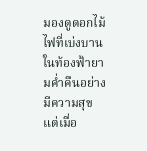มองดูดอกไม้ไฟที่เบ่งบานในท้องฟ้ายามค่ำคืนอย่างมีความสุข แต่เมื่อ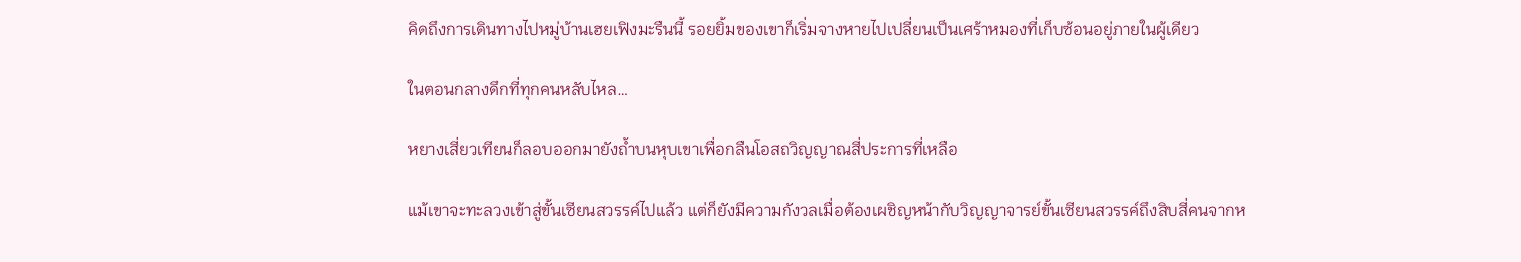คิดถึงการเดินทางไปหมู่บ้านเฮยเฟิงมะรืนนี้ รอยยิ้มของเขาก็เริ่มจางหายไปเปลี่ยนเป็นเศร้าหมองที่เก็บซ้อนอยู่ภายในผู้เดียว

ในตอนกลางดึกที่ทุกคนหลับไหล…

หยางเสี่ยวเทียนก็ลอบออกมายังถ้ำบนหุบเขาเพื่อกลืนโอสถวิญญาณสี่ประการที่เหลือ

แม้เขาจะทะลวงเข้าสู่ขั้นเซียนสวรรค์ไปแล้ว แต่ก็ยังมีความกังวลเมื่อต้องเผชิญหน้ากับวิญญาจารย์ขั้นเซียนสวรรค์ถึงสิบสี่คนจากห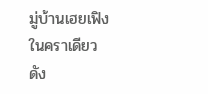มู่บ้านเฮยเฟิงในคราเดียว ดัง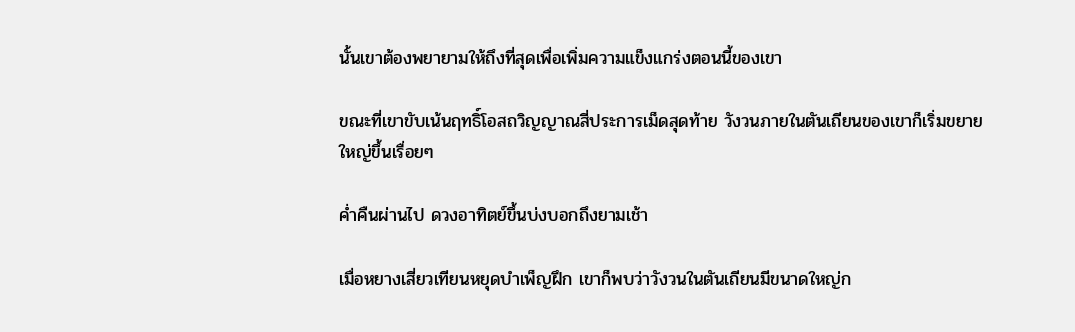นั้นเขาต้องพยายามให้ถึงที่สุดเพื่อเพิ่มความแข็งแกร่งตอนนี้ของเขา

ขณะที่เขาขับเน้นฤทธิ์โอสถวิญญาณสี่ประการเม็ดสุดท้าย วังวนภายในตันเถียนของเขาก็เริ่มขยายใหญ่ขึ้นเรื่อยๆ

ค่ำคืนผ่านไป ดวงอาทิตย์ขึ้นบ่งบอกถึงยามเช้า

เมื่อหยางเสี่ยวเทียนหยุดบำเพ็ญฝึก เขาก็พบว่าวังวนในตันเถียนมีขนาดใหญ่ก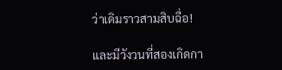ว่าเดิมราวสามสิบฉื่อ!

และมีวังวนที่สองเกิดกา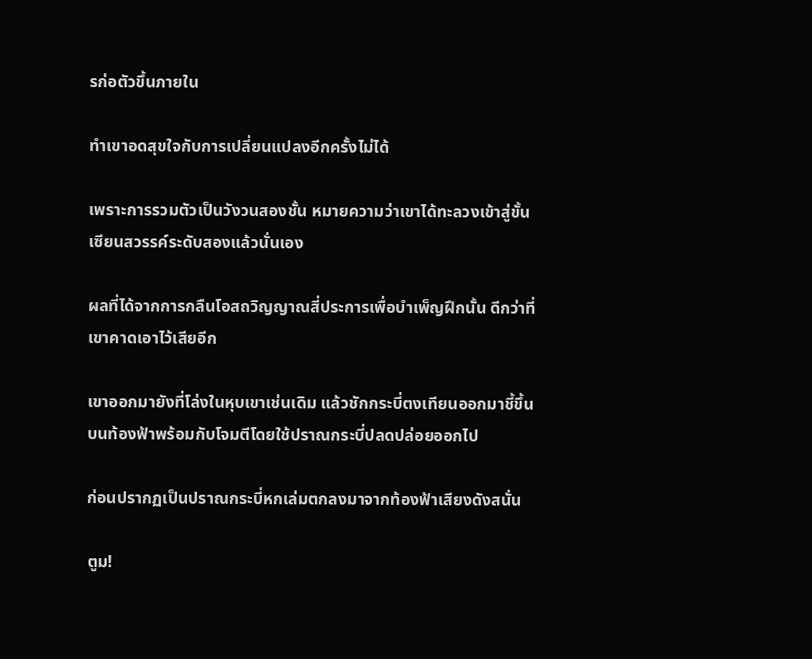รก่อตัวขึ้นภายใน

ทำเขาอดสุขใจกับการเปลี่ยนแปลงอีกครั้งไม่ได้

เพราะการรวมตัวเป็นวังวนสองชั้น หมายความว่าเขาได้ทะลวงเข้าสู่ขั้นเซียนสวรรค์ระดับสองแล้วนั่นเอง

ผลที่ได้จากการกลืนโอสถวิญญาณสี่ประการเพื่อบำเพ็ญฝึกนั้น ดีกว่าที่เขาคาดเอาไว้เสียอีก

เขาออกมายังที่โล่งในหุบเขาเช่นเดิม แล้วชักกระบี่ตงเทียนออกมาชี้ขึ้นบนท้องฟ้าพร้อมกับโจมตีโดยใช้ปราณกระบี่ปลดปล่อยออกไป

ก่อนปรากฏเป็นปราณกระบี่หกเล่มตกลงมาจากท้องฟ้าเสียงดังสนั่น

ตูม!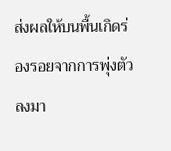ส่งผลให้บนพื้นเกิดร่องรอยจากการพุ่งตัวลงมา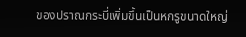ของปราณกระบี่เพิ่มขึ้นเป็นหกรูขนาดใหญ่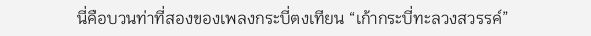นี่คือบวนท่าที่สองของเพลงกระบี่ตงเทียน “เก้ากระบี่ทะลวงสวรรค์”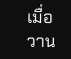เมื่อวาน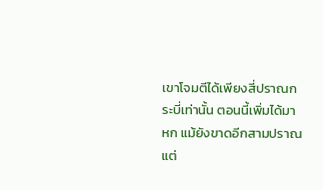เขาโจมตีได้เพียงสี่ปราณกระบี่เท่านั้น ตอนนี้เพิ่มได้มาหก แม้ยังขาดอีกสามปราณแต่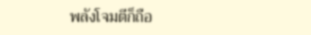พลังโจมตีก็ถือ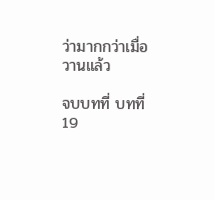ว่ามากกว่าเมื่อวานแล้ว

จบบทที่ บทที่ 19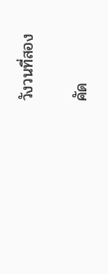วังวนที่สอง

คัด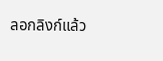ลอกลิงก์แล้ว